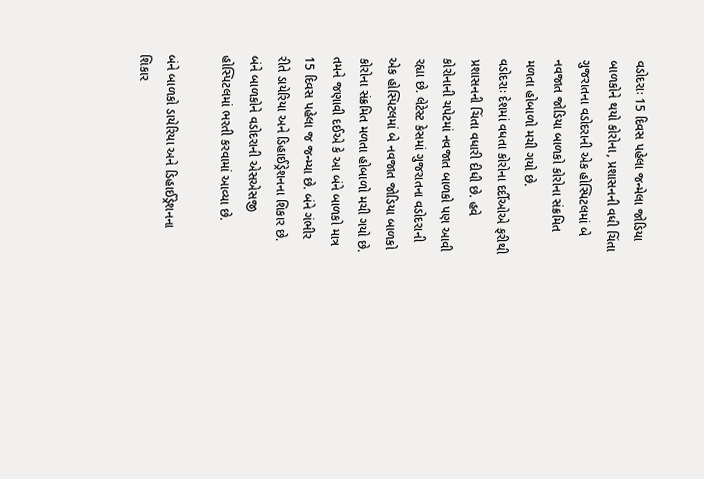વડોદરાઃ 15 દિવસ પહેલા જન્મેલા જોડિયા બાળકોને થયો કોરોના, પ્રશાસનની વધી ચિંતા
ગુજરાતના વડોદરાની એક હોસ્પિટલમાં બે નવજાત જોડિયા બાળકો કોરોના સંક્રમિત મળતા હોબાળો મચી ગયો છે.
વડોદરાઃ દેશમાં વધતા કોરોના દર્દીઓએ ફરીથી પ્રશાસનની ચિંતા વધારી દીધી છે. હવે કોરોનાની ચપેટમાં નવજાત બાળકો પણ આવી રહ્યા છે. લેટેસ્ટ કેસમાં ગુજરાતના વડોદરાની એક હોસ્પિટલમાં બે નવજાત જોડિયા બાળકો કોરોના સંક્રમિત મળતા હોબાળો મચી ગયો છે. તમને જણાવી દઈએ કે આ બંને બાળકો માત્ર 15 દિવસ પહેલા જ જન્મ્યા છે. બંને ગંભીર રીતે ડાયેરિયા અને ડિહાઈડ્રેશનના શિકાર છે. બંને બાળકોને વડોદરાની એસએસજી હોસ્પિટલમાં ભરતી કરવામાં આવ્યા છે.

બંને બાળકો ડાયેરિયા અને ડિહાઈડ્રેશનના શિકાર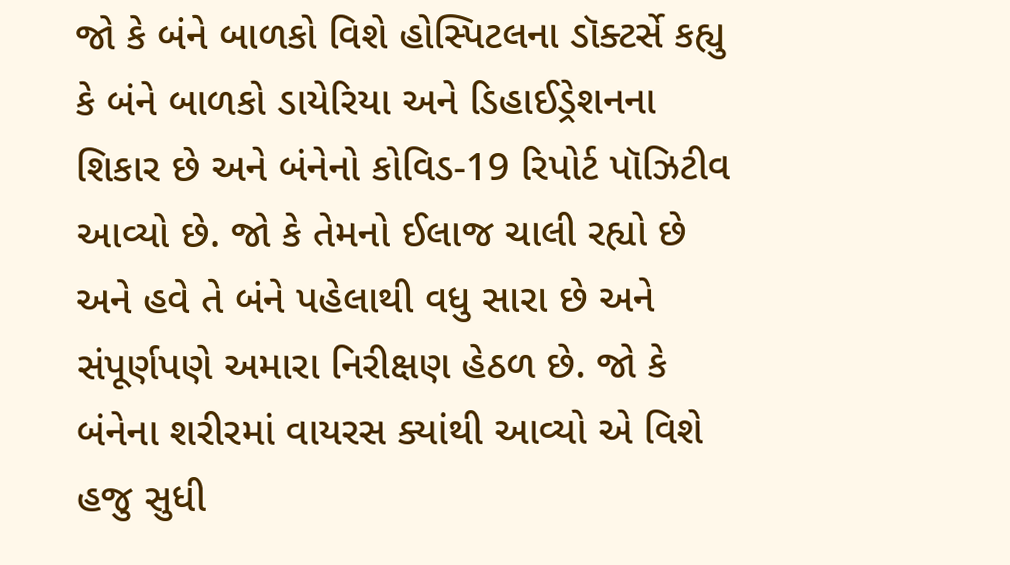જો કે બંને બાળકો વિશે હોસ્પિટલના ડૉક્ટર્સે કહ્યુ કે બંને બાળકો ડાયેરિયા અને ડિહાઈડ્રેશનના શિકાર છે અને બંનેનો કોવિડ-19 રિપોર્ટ પૉઝિટીવ આવ્યો છે. જો કે તેમનો ઈલાજ ચાલી રહ્યો છે અને હવે તે બંને પહેલાથી વધુ સારા છે અને સંપૂર્ણપણે અમારા નિરીક્ષણ હેઠળ છે. જો કે બંનેના શરીરમાં વાયરસ ક્યાંથી આવ્યો એ વિશે હજુ સુધી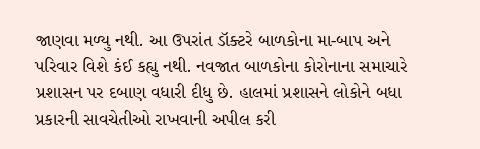જાણવા મળ્યુ નથી. આ ઉપરાંત ડૉક્ટરે બાળકોના મા-બાપ અને પરિવાર વિશે કંઈ કહ્યુ નથી. નવજાત બાળકોના કોરોનાના સમાચારે પ્રશાસન પર દબાણ વધારી દીધુ છે. હાલમાં પ્રશાસને લોકોને બધા પ્રકારની સાવચેતીઓ રાખવાની અપીલ કરી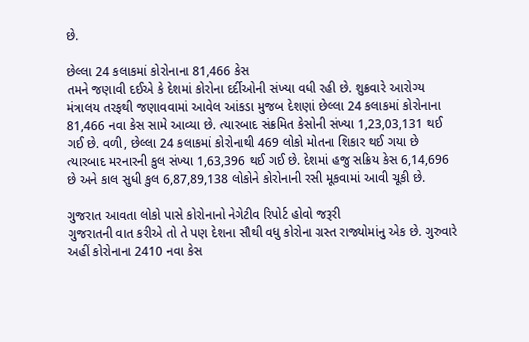છે.

છેલ્લા 24 કલાકમાં કોરોનાના 81,466 કેસ
તમને જણાવી દઈએ કે દેશમાં કોરોના દર્દીઓની સંખ્યા વધી રહી છે. શુક્રવારે આરોગ્ય મંત્રાલય તરફથી જણાવવામાં આવેલ આંકડા મુજબ દેશણાં છેલ્લા 24 કલાકમાં કોરોનાના 81,466 નવા કેસ સામે આવ્યા છે. ત્યારબાદ સંક્રમિત કેસોની સંખ્યા 1,23,03,131 થઈ ગઈ છે. વળી, છેલ્લા 24 કલાકમાં કોરોનાથી 469 લોકો મોતના શિકાર થઈ ગયા છે ત્યારબાદ મરનારની કુલ સંખ્યા 1,63,396 થઈ ગઈ છે. દેશમાં હજુ સક્રિય કેસ 6,14,696 છે અને કાલ સુધી કુલ 6,87,89,138 લોકોને કોરોનાની રસી મૂકવામાં આવી ચૂકી છે.

ગુજરાત આવતા લોકો પાસે કોરોનાનો નેગેટીવ રિપોર્ટ હોવો જરૂરી
ગુજરાતની વાત કરીએ તો તે પણ દેશના સૌથી વધુ કોરોના ગ્રસ્ત રાજ્યોમાંનુ એક છે. ગુરુવારે અહીં કોરોનાના 2410 નવા કેસ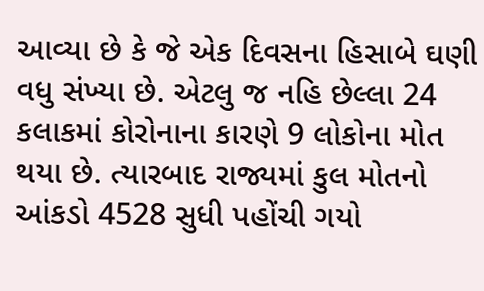આવ્યા છે કે જે એક દિવસના હિસાબે ઘણી વધુ સંખ્યા છે. એટલુ જ નહિ છેલ્લા 24 કલાકમાં કોરોનાના કારણે 9 લોકોના મોત થયા છે. ત્યારબાદ રાજ્યમાં કુલ મોતનો આંકડો 4528 સુધી પહોંચી ગયો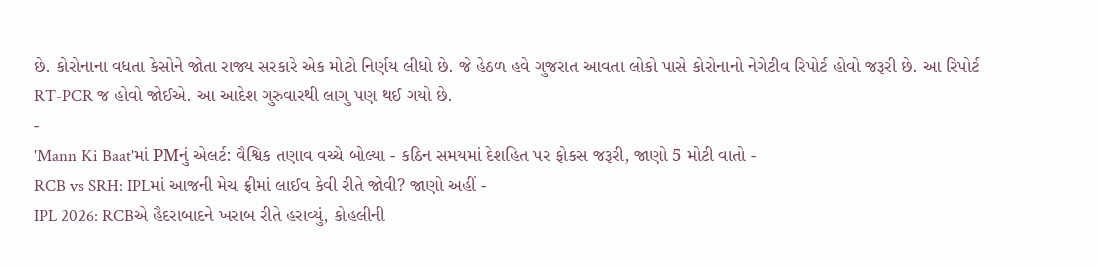છે. કોરોનાના વધતા કેસોને જોતા રાજ્ય સરકારે એક મોટો નિર્ણય લીધો છે. જે હેઠળ હવે ગુજરાત આવતા લોકો પાસે કોરોનાનો નેગેટીવ રિપોર્ટ હોવો જરૂરી છે. આ રિપોર્ટ RT-PCR જ હોવો જોઈએ. આ આદેશ ગુરુવારથી લાગુ પણ થઈ ગયો છે.
-
'Mann Ki Baat'માં PMનું એલર્ટ: વૈશ્વિક તણાવ વચ્ચે બોલ્યા - કઠિન સમયમાં દેશહિત પર ફોકસ જરૂરી, જાણો 5 મોટી વાતો -
RCB vs SRH: IPLમાં આજની મેચ ફ્રીમાં લાઈવ કેવી રીતે જોવી? જાણો અહીં -
IPL 2026: RCBએ હૈદરાબાદને ખરાબ રીતે હરાવ્યું, કોહલીની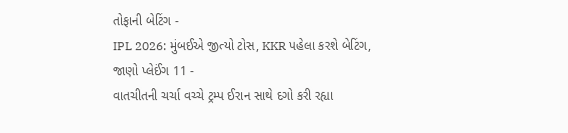તોફાની બેટિંગ -
IPL 2026: મુંબઈએ જીત્યો ટોસ, KKR પહેલા કરશે બેટિંગ, જાણો પ્લેઈંગ 11 -
વાતચીતની ચર્ચા વચ્ચે ટ્રમ્પ ઈરાન સાથે દગો કરી રહ્યા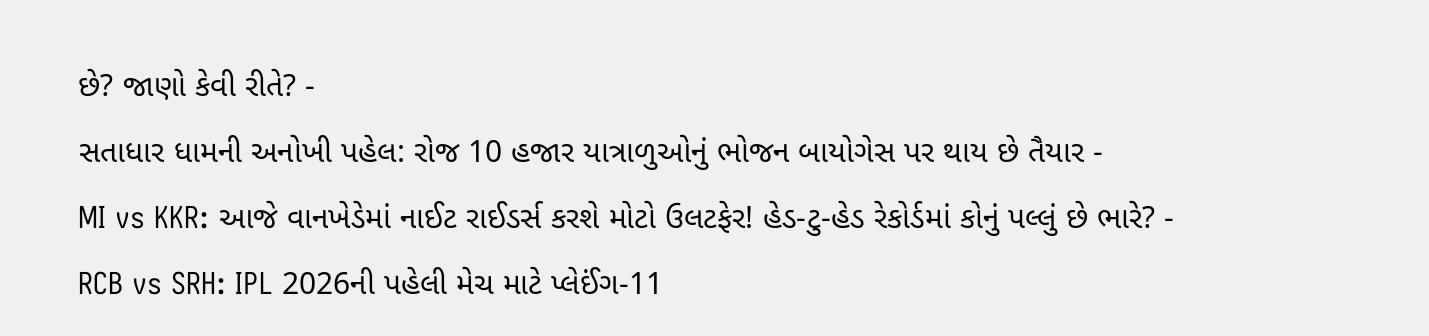છે? જાણો કેવી રીતે? -
સતાધાર ધામની અનોખી પહેલ: રોજ 10 હજાર યાત્રાળુઓનું ભોજન બાયોગેસ પર થાય છે તૈયાર -
MI vs KKR: આજે વાનખેડેમાં નાઈટ રાઈડર્સ કરશે મોટો ઉલટફેર! હેડ-ટુ-હેડ રેકોર્ડમાં કોનું પલ્લું છે ભારે? -
RCB vs SRH: IPL 2026ની પહેલી મેચ માટે પ્લેઈંગ-11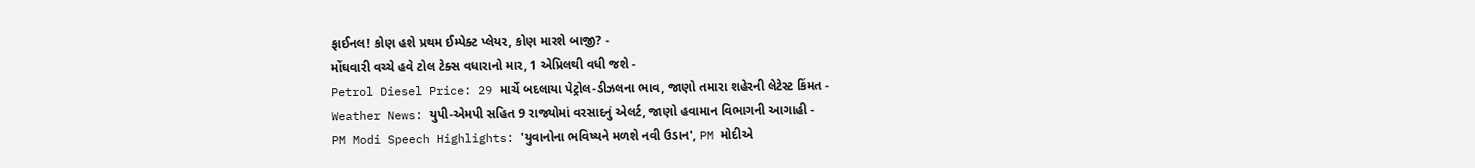ફાઈનલ! કોણ હશે પ્રથમ ઈમ્પેક્ટ પ્લેયર, કોણ મારશે બાજી? -
મોંઘવારી વચ્ચે હવે ટોલ ટેક્સ વધારાનો માર, 1 એપ્રિલથી વધી જશે -
Petrol Diesel Price: 29 માર્ચે બદલાયા પેટ્રોલ-ડીઝલના ભાવ, જાણો તમારા શહેરની લેટેસ્ટ કિંમત -
Weather News: યુપી-એમપી સહિત 9 રાજ્યોમાં વરસાદનું એલર્ટ, જાણો હવામાન વિભાગની આગાહી -
PM Modi Speech Highlights: 'યુવાનોના ભવિષ્યને મળશે નવી ઉડાન', PM મોદીએ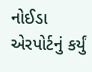નોઈડા એરપોર્ટનું કર્યું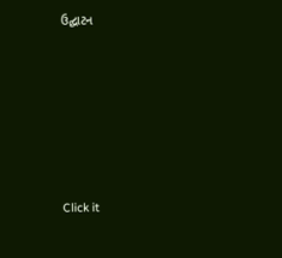ઉદ્ઘાટન






Click it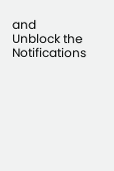and Unblock the Notifications